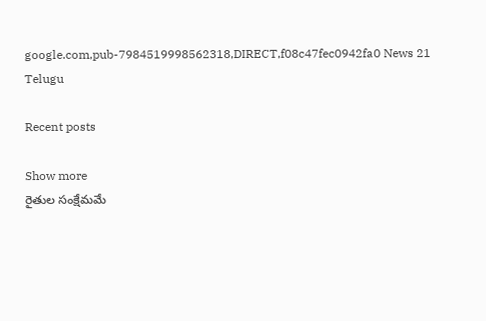google.com,pub-7984519998562318,DIRECT,f08c47fec0942fa0 News 21 Telugu

Recent posts

Show more
రైతుల సంక్షేమమే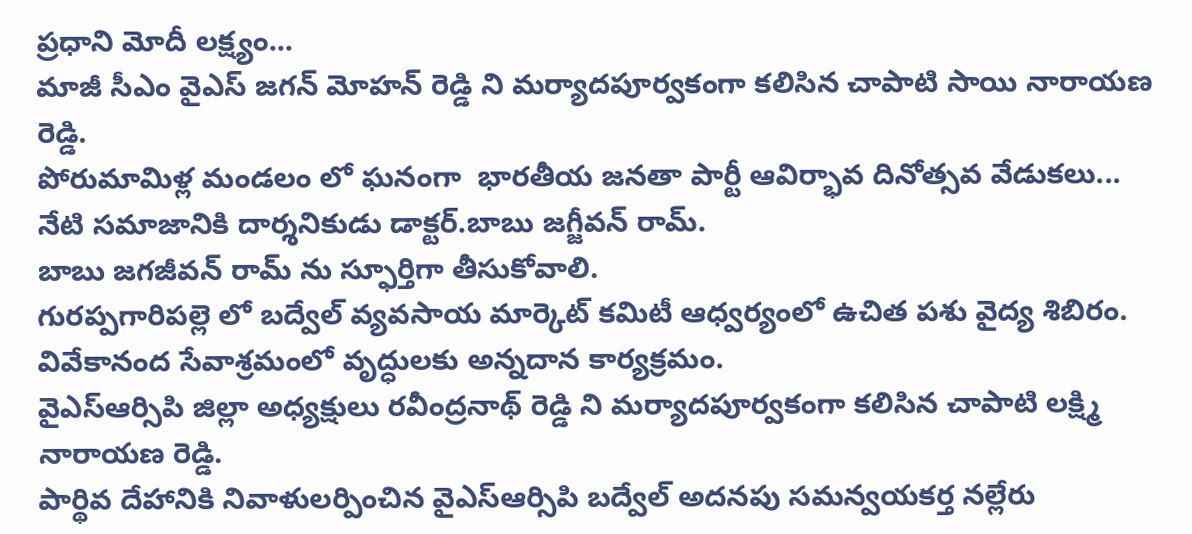ప్రధాని మోదీ లక్ష్యం...
మాజీ సీఎం వైఎస్ జగన్ మోహన్ రెడ్డి ని మర్యాదపూర్వకంగా కలిసిన చాపాటి సాయి నారాయణ రెడ్డి.
పోరుమామిళ్ల మండలం లో ఘనంగా  భారతీయ జనతా పార్టీ ఆవిర్భావ దినోత్సవ వేడుకలు...
నేటి సమాజానికి దార్శనికుడు డాక్టర్.బాబు జగ్జీవన్ రామ్.
బాబు జగజీవన్ రామ్ ను స్ఫూర్తిగా తీసుకోవాలి.
గురప్పగారిపల్లె లో బద్వేల్ వ్యవసాయ మార్కెట్ కమిటీ ఆధ్వర్యంలో ఉచిత పశు వైద్య శిబిరం.
వివేకానంద సేవాశ్రమంలో వృద్ధులకు అన్నదాన కార్యక్రమం.
వైఎస్ఆర్సిపి జిల్లా అధ్యక్షులు రవీంద్రనాథ్ రెడ్డి ని మర్యాదపూర్వకంగా కలిసిన చాపాటి లక్ష్మి నారాయణ రెడ్డి.
పార్థివ దేహానికి నివాళులర్పించిన వైఎస్ఆర్సిపి బద్వేల్ అదనపు సమన్వయకర్త నల్లేరు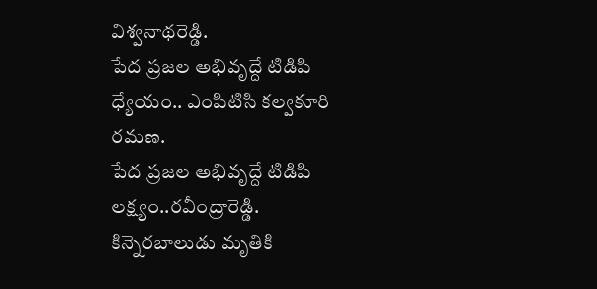విశ్వనాథరెడ్డి.
పేద ప్రజల అభివృద్దే టిడిపి ధ్యేయం.. ఎంపిటిసి కల్వకూరి రమణ.
పేద ప్రజల అభివృద్దే టిడిపి లక్ష్యం..రవీంద్రారెడ్డి.
కిన్నెరబాలుడు మృతికి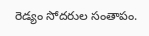రెడ్యం సోదరుల సంతాపం.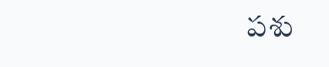పశు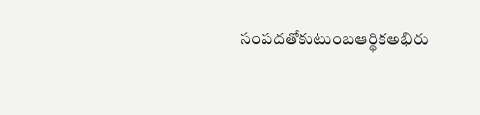సంపదతోకుటుంబఆర్థికఅభిరు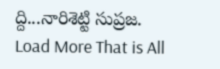ద్ది...నారిశెట్టి సుప్రజ.
Load More That is All